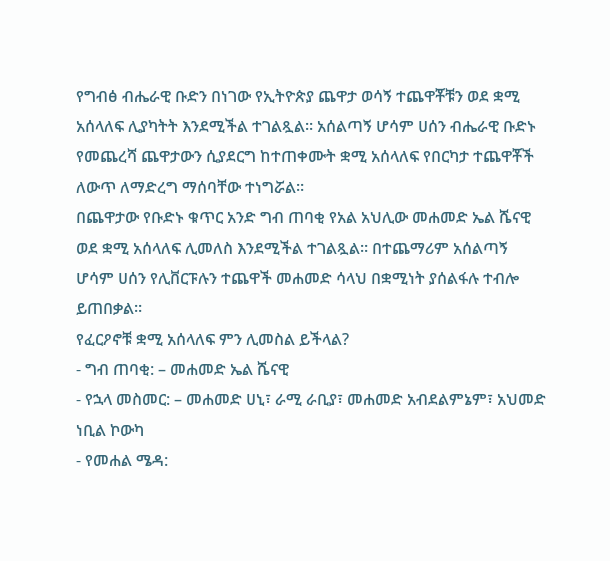የግብፅ ብሔራዊ ቡድን በነገው የኢትዮጵያ ጨዋታ ወሳኝ ተጨዋቾቹን ወደ ቋሚ አሰላለፍ ሊያካትት እንደሚችል ተገልጿል። አሰልጣኝ ሆሳም ሀሰን ብሔራዊ ቡድኑ የመጨረሻ ጨዋታውን ሲያደርግ ከተጠቀሙት ቋሚ አሰላለፍ የበርካታ ተጨዋቾች ለውጥ ለማድረግ ማሰባቸው ተነግሯል።
በጨዋታው የቡድኑ ቁጥር አንድ ግብ ጠባቂ የአል አህሊው መሐመድ ኤል ሼናዊ ወደ ቋሚ አሰላለፍ ሊመለስ እንደሚችል ተገልጿል። በተጨማሪም አሰልጣኝ ሆሳም ሀሰን የሊቨርፑሉን ተጨዋች መሐመድ ሳላህ በቋሚነት ያሰልፋሉ ተብሎ ይጠበቃል።
የፈርዖኖቹ ቋሚ አሰላለፍ ምን ሊመስል ይችላል?
- ግብ ጠባቂ: – መሐመድ ኤል ሼናዊ
- የኋላ መስመር: – መሐመድ ሀኒ፣ ራሚ ራቢያ፣ መሐመድ አብደልምኔም፣ አህመድ ነቢል ኮውካ
- የመሐል ሜዳ: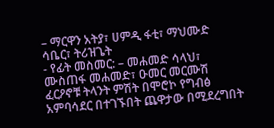– ማርዋን አትያ፣ ሀምዲ ፋቲ፣ ማህሙድ ሳቤር፣ ትሪዝጌት
- የፊት መስመር: – መሐመድ ሳላህ፣ ሙስጠፋ መሐመድ፣ ዑመር መርሙሽ
ፈርዖኖቹ ትላንት ምሽት በሞሮኮ የግብፅ አምባሳደር በተገኙበት ጨዋታው በሚደረግበት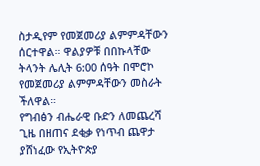ስታዲየም የመጀመሪያ ልምምዳቸውን ሰርተዋል። ዋልያዎቹ በበኩላቸው ትላንት ሌሊት 6:00 ሰዓት በሞሮኮ የመጀመሪያ ልምምዳቸውን መስራት ችለዋል።
የግብፅን ብሔራዊ ቡድን ለመጨረሻ ጊዜ በዘጠና ደቂቃ የነጥብ ጨዋታ ያሸነፈው የኢትዮጵያ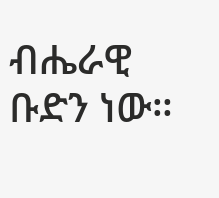ብሔራዊ ቡድን ነው።